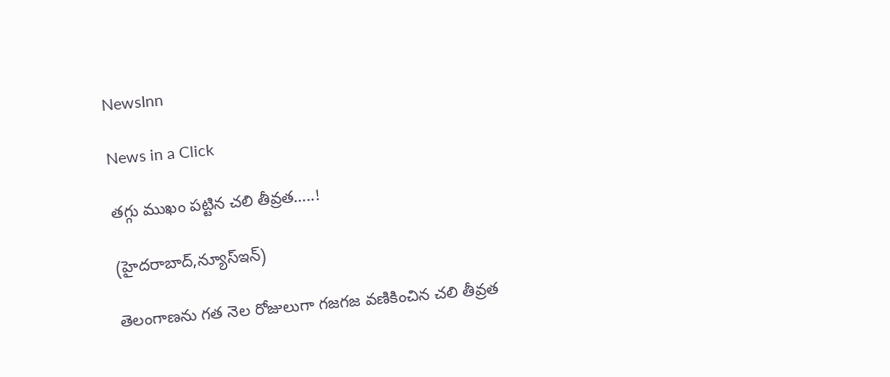NewsInn

News in a Click

తగ్గు ముఖం పట్టిన చలి తీవ్రత…..!

(హైదరాబాద్,న్యూస్ఇన్)

తెలంగాణను గత నెల రోజులుగా గజగజ వణికించిన చలి తీవ్రత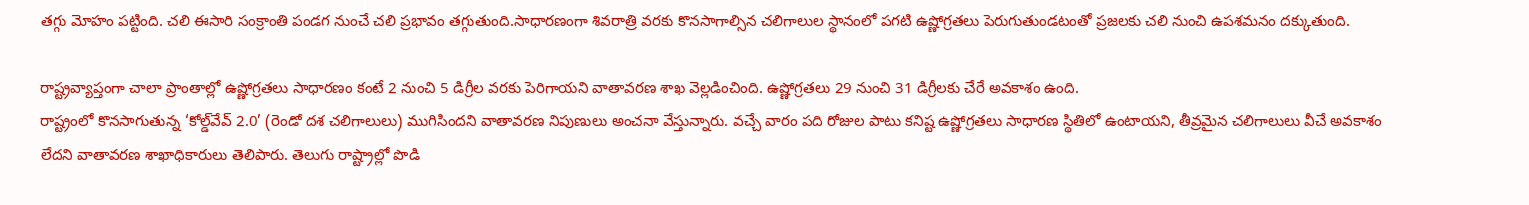తగ్గు మోహం పట్టింది. చలి ఈసారి సంక్రాంతి పండగ నుంచే చలి ప్రభావం తగ్గుతుంది.సాధారణంగా శివరాత్రి వరకు కొనసాగాల్సిన చలిగాలుల స్థానంలో పగటి ఉష్ణోగ్రతలు పెరుగుతుండటంతో ప్రజలకు చలి నుంచి ఉపశమనం దక్కుతుంది.

రాష్ట్రవ్యాప్తంగా చాలా ప్రాంతాల్లో ఉష్ణోగ్రతలు సాధారణం కంటే 2 నుంచి 5 డిగ్రీల వరకు పెరిగాయని వాతావరణ శాఖ వెల్లడించింది. ఉష్ణోగ్రతలు 29 నుంచి 31 డిగ్రీలకు చేరే అవకాశం ఉంది.
రాష్ట్రంలో కొనసాగుతున్న ‘కోల్డ్‌వేవ్ 2.0’ (రెండో దశ చలిగాలులు) ముగిసిందని వాతావరణ నిపుణులు అంచనా వేస్తున్నారు. వచ్చే వారం పది రోజుల పాటు కనిష్ట ఉష్ణోగ్రతలు సాధారణ స్థితిలో ఉంటాయని, తీవ్రమైన చలిగాలులు వీచే అవకాశం లేదని వాతావరణ శాఖాధికారులు తెలిపారు. తెలుగు రాష్ట్రాల్లో పొడి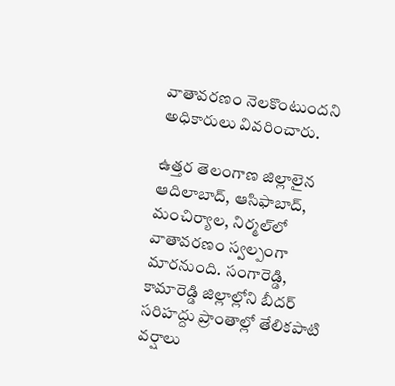వాతావరణం నెలకొంటుందని అధికారులు వివరించారు.

ఉత్తర తెలంగాణ జిల్లాలైన ఆదిలాబాద్, ఆసిఫాబాద్, మంచిర్యాల, నిర్మల్‌లో వాతావరణం స్వల్పంగా మారనుంది. సంగారెడ్డి, కామారెడ్డి జిల్లాల్లోని బీదర్ సరిహద్దు ప్రాంతాల్లో తేలికపాటి వర్షాలు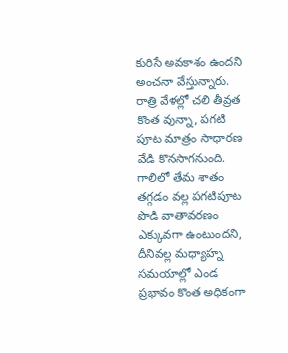కురిసే అవకాశం ఉందని అంచనా వేస్తున్నారు. రాత్రి వేళల్లో చలి తీవ్రత కొంత వున్నా, పగటి పూట మాత్రం సాధారణ వేడి కొనసాగనుంది. గాలిలో తేమ శాతం తగ్గడం వల్ల పగటిపూట పొడి వాతావరణం ఎక్కువగా ఉంటుందని, దీనివల్ల మధ్యాహ్న సమయాల్లో ఎండ ప్రభావం కొంత అధికంగా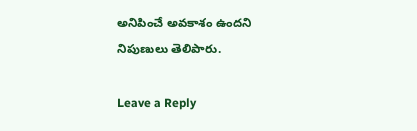అనిపించే అవకాశం ఉందని నిపుణులు తెలిపారు.

Leave a Reply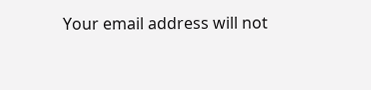Your email address will not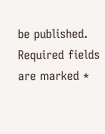be published. Required fields are marked *